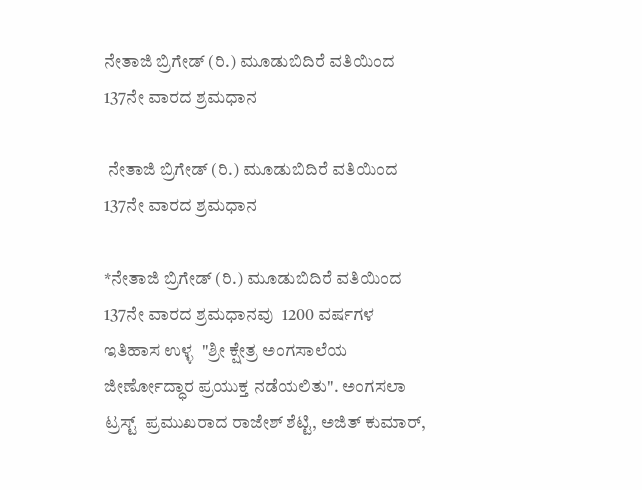ನೇತಾಜಿ ಬ್ರಿಗೇಡ್ (ರಿ.) ಮೂಡುಬಿದಿರೆ ವತಿಯಿಂದ 137ನೇ ವಾರದ ಶ್ರಮಧಾನ

 ನೇತಾಜಿ ಬ್ರಿಗೇಡ್ (ರಿ.) ಮೂಡುಬಿದಿರೆ ವತಿಯಿಂದ 137ನೇ ವಾರದ ಶ್ರಮಧಾನ

*ನೇತಾಜಿ ಬ್ರಿಗೇಡ್ (ರಿ.) ಮೂಡುಬಿದಿರೆ ವತಿಯಿಂದ 137ನೇ ವಾರದ ಶ್ರಮಧಾನವು  1200 ವರ್ಷಗಳ ಇತಿಹಾಸ ಉಳ್ಳ  "ಶ್ರೀ ಕ್ಷೇತ್ರ ಅಂಗಸಾಲೆಯ ಜೀರ್ಣೋದ್ಧಾರ ಪ್ರಯುಕ್ತ ನಡೆಯಲಿತು". ಅಂಗಸಲಾ ಟ್ರಸ್ಟ್  ಪ್ರಮುಖರಾದ ರಾಜೇಶ್ ಶೆಟ್ಟಿ, ಅಜಿತ್ ಕುಮಾರ್,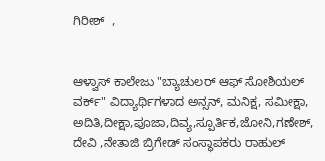ಗಿರೀಶ್  ,


ಆಳ್ವಾಸ್ ಕಾಲೇಜು "ಬ್ಯಾಚುಲರ್ ಆಫ್ ಸೋಶಿಯಲ್ ವರ್ಕ್" ವಿದ್ಯಾರ್ಥಿಗಳಾದ ಅನ್ಸನ್, ಮನಿಕ್ಷ, ಸಮೀಕ್ಷಾ, ಅದಿತಿ,ದೀಕ್ಷಾ,ಪೂಜಾ,ದಿವ್ಯ,ಸ್ಪೂರ್ತಿಕ,ಜೋನಿ,ಗಣೇಶ್, ದೇವಿ ,ನೇತಾಜಿ ಬ್ರಿಗೇಡ್ ಸಂಸ್ಥಾಪಕರು ರಾಹುಲ್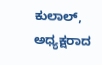ಕುಲಾಲ್, ಅಧ್ಯಕ್ಷರಾದ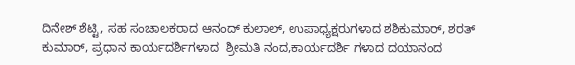ದಿನೇಶ್ ಶೆಟ್ಟಿ, ಸಹ ಸಂಚಾಲಕರಾದ ಆನಂದ್ ಕುಲಾಲ್, ಉಪಾಧ್ಯಕ್ಷರುಗಳಾದ ಶಶಿಕುಮಾರ್, ಶರತ್ ಕುಮಾರ್, ಪ್ರಧಾನ ಕಾರ್ಯದರ್ಶಿಗಳಾದ  ಶ್ರೀಮತಿ ನಂದ,ಕಾರ್ಯದರ್ಶಿ ಗಳಾದ ದಯಾನಂದ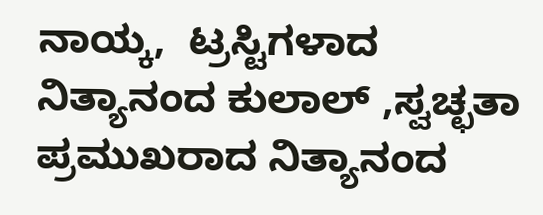ನಾಯ್ಕ,  ಟ್ರಸ್ಟಿಗಳಾದ ನಿತ್ಯಾನಂದ ಕುಲಾಲ್ ,ಸ್ವಚ್ಛತಾ ಪ್ರಮುಖರಾದ ನಿತ್ಯಾನಂದ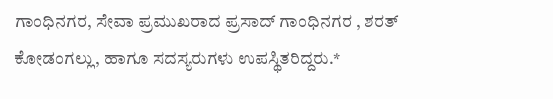ಗಾಂಧಿನಗರ, ಸೇವಾ ಪ್ರಮುಖರಾದ ಪ್ರಸಾದ್ ಗಾಂಧಿನಗರ , ಶರತ್ ಕೋಡಂಗಲ್ಲು, ಹಾಗೂ ಸದಸ್ಯರುಗಳು ಉಪಸ್ಥಿತರಿದ್ದರು.*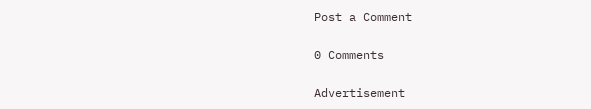Post a Comment

0 Comments

Advertisement